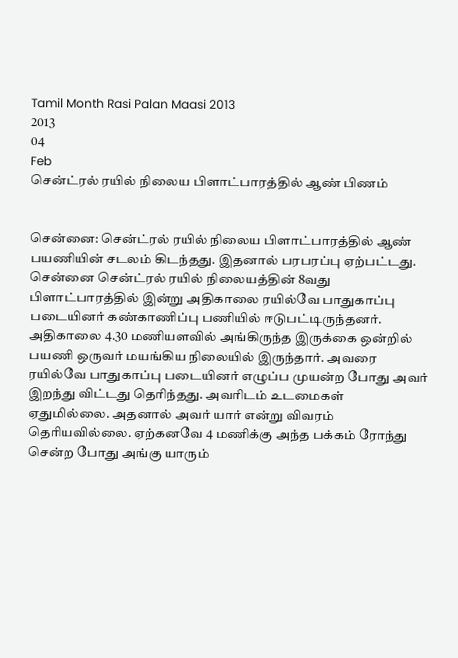Tamil Month Rasi Palan Maasi 2013
2013
04
Feb
சென்ட்ரல் ரயில் நிலைய பிளாட்பாரத்தில் ஆண் பிணம்


சென்னை: சென்ட்ரல் ரயில் நிலைய பிளாட்பாரத்தில் ஆண் பயணியின் சடலம் கிடந்தது. இதனால் பரபரப்பு ஏற்பட்டது. சென்னை சென்ட்ரல் ரயில் நிலையத்தின் 8வது பிளாட்பாரத்தில் இன்று அதிகாலை ரயில்வே பாதுகாப்பு படையினர் கண்காணிப்பு பணியில் ஈடுபட்டிருந்தனர். அதிகாலை 4.30 மணியளவில் அங்கிருந்த இருக்கை ஒன்றில் பயணி ஒருவர் மயங்கிய நிலையில் இருந்தார். அவரை ரயில்வே பாதுகாப்பு படையினர் எழுப்ப முயன்ற போது அவர் இறந்து விட்டது தெரிந்தது. அவரிடம் உடமைகள்  ஏதுமில்லை. அதனால் அவர் யார் என்று விவரம் தெரியவில்லை. ஏற்கனவே 4 மணிக்கு அந்த பக்கம் ரோந்து சென்ற போது அங்கு யாரும்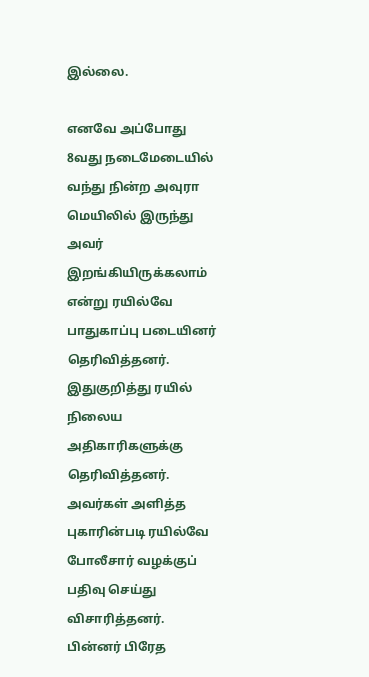இல்லை.

எனவே அப்போது 8வது நடைமேடையில் வந்து நின்ற அவுரா மெயிலில் இருந்து அவர் இறங்கியிருக்கலாம் என்று ரயில்வே பாதுகாப்பு படையினர் தெரிவித்தனர். இதுகுறித்து ரயில் நிலைய அதிகாரிகளுக்கு தெரிவித்தனர். அவர்கள் அளித்த புகாரின்படி ரயில்வே போலீசார் வழக்குப் பதிவு செய்து விசாரித்தனர். பின்னர் பிரேத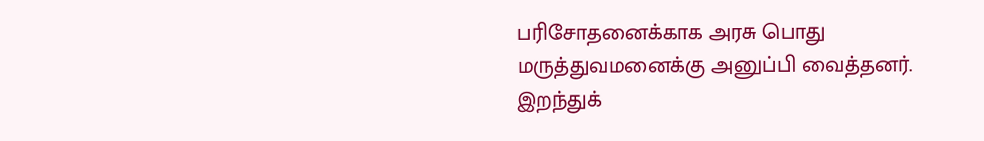பரிசோதனைக்காக அரசு பொது மருத்துவமனைக்கு அனுப்பி வைத்தனர். இறந்துக்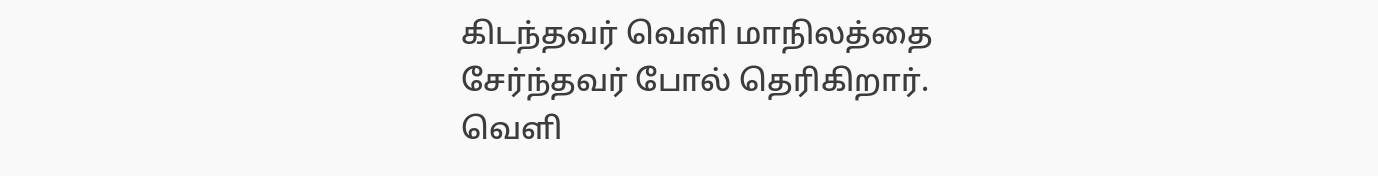கிடந்தவர் வெளி மாநிலத்தை சேர்ந்தவர் போல் தெரிகிறார். வெளி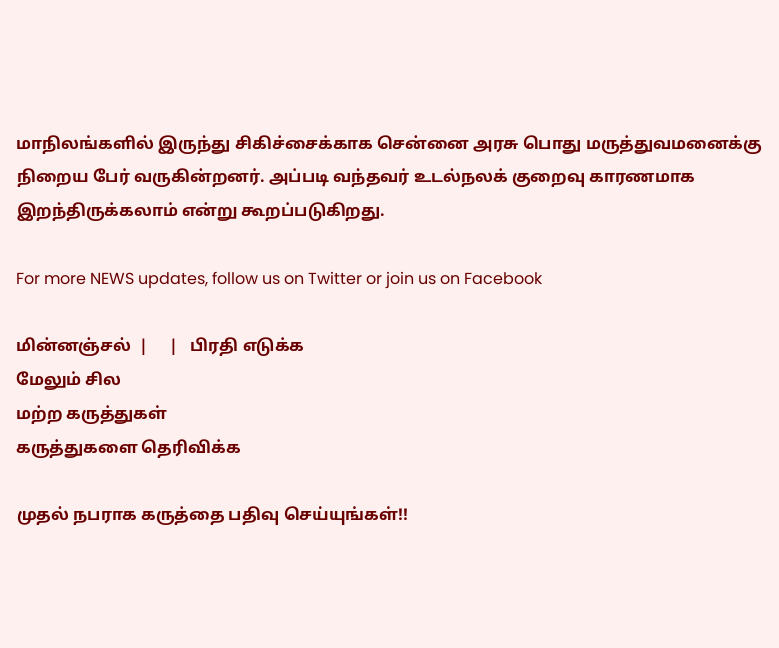மாநிலங்களில் இருந்து சிகிச்சைக்காக சென்னை அரசு பொது மருத்துவமனைக்கு நிறைய பேர் வருகின்றனர். அப்படி வந்தவர் உடல்நலக் குறைவு காரணமாக இறந்திருக்கலாம் என்று கூறப்படுகிறது.

For more NEWS updates, follow us on Twitter or join us on Facebook

மின்னஞ்சல்  |     |   பிரதி எடுக்க
மேலும் சில
மற்ற கருத்துகள்
கருத்துகளை தெரிவிக்க

முதல் நபராக கருத்தை பதிவு செய்யுங்கள்!!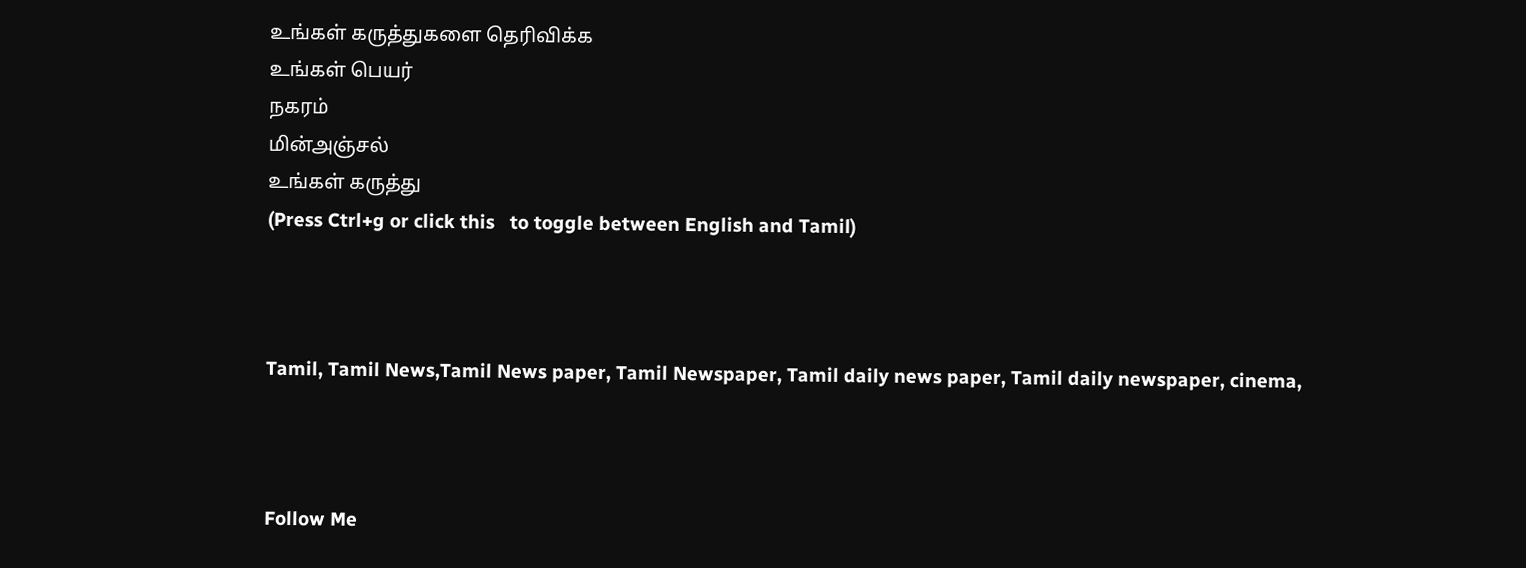உங்கள் கருத்துகளை தெரிவிக்க
உங்கள் பெயர்
நகரம்
மின்அஞ்சல்
உங்கள் கருத்து
(Press Ctrl+g or click this   to toggle between English and Tamil)



Tamil, Tamil News,Tamil News paper, Tamil Newspaper, Tamil daily news paper, Tamil daily newspaper, cinema,



Follow Me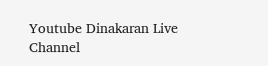Youtube Dinakaran Live Channel